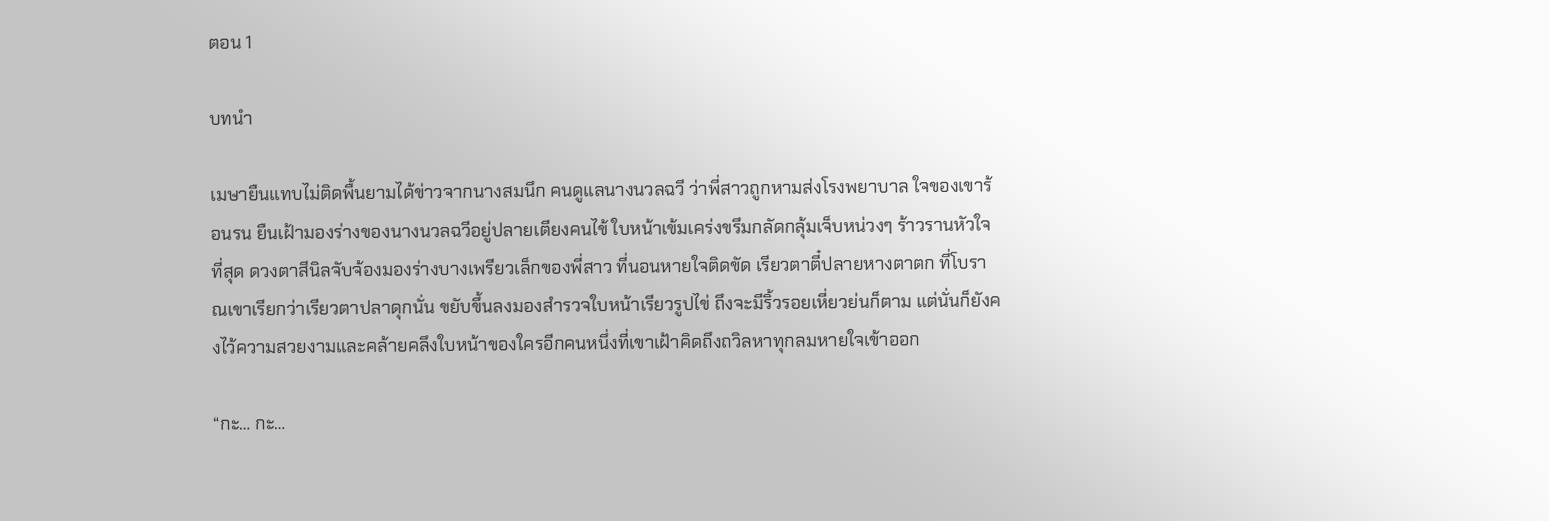ตอน 1

บทนำ

เมษายืนแทบไม่ติดพื้นยามได้ข่าวจากนางสมนึก คนดูแลนางนวลฉวี ว่าพี่สาวถูกหามส่งโรงพยาบาล ใจของเขาร้อนรน ยืนเฝ้ามองร่างของนางนวลฉวีอยู่ปลายเตียงคนไข้ ใบหน้าเข้มเคร่งขรึมกลัดกลุ้มเจ็บหน่วงๆ ร้าวรานหัวใจที่สุด ดวงตาสีนิลจับจ้องมองร่างบางเพรียวเล็กของพี่สาว ที่นอนหายใจติดขัด เรียวตาตี๋ปลายหางตาตก ที่โบราณเขาเรียกว่าเรียวตาปลาดุกนั่น ขยับขึ้นลงมองสำรวจใบหน้าเรียวรูปไข่ ถึงจะมีริ้วรอยเหี่ยวย่นก็ตาม แต่นั่นก็ยังคงไว้ความสวยงามและคล้ายคลึงใบหน้าของใครอีกคนหนึ่งที่เขาเฝ้าคิดถึงถวิลหาทุกลมหายใจเข้าออก

“กะ… กะ…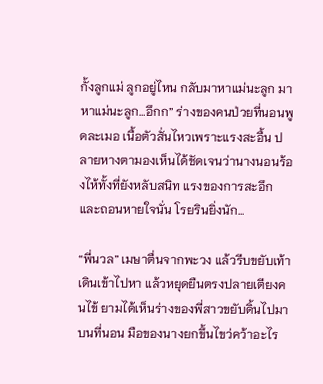กั้งลูกแม่ ลูกอยู่ไหน กลับมาหาแม่นะลูก มาหาแม่นะลูก…อึกก” ร่างของคนป่วยที่นอนพูดละเมอ เนื้อตัวสั่นไหวเพราะแรงสะอื้น ปลายหางตามองเห็นได้ชัดเจนว่านางนอนร้องไห้ทั้งที่ยังหลับสนิท แรงของการสะอึกและถอนหายใจนั่น โรยรินยิ่งนัก...

“พี่นวล” เมษาตื่นจากพะวง แล้วรีบขยับเท้าเดินเข้าไปหา แล้วหยุดยืนตรงปลายเตียงคนไข้ ยามได้เห็นร่างของพี่สาวขยับดิ้นไปมาบนที่นอน มือของนางยกขึ้นไขว่คว้าอะไร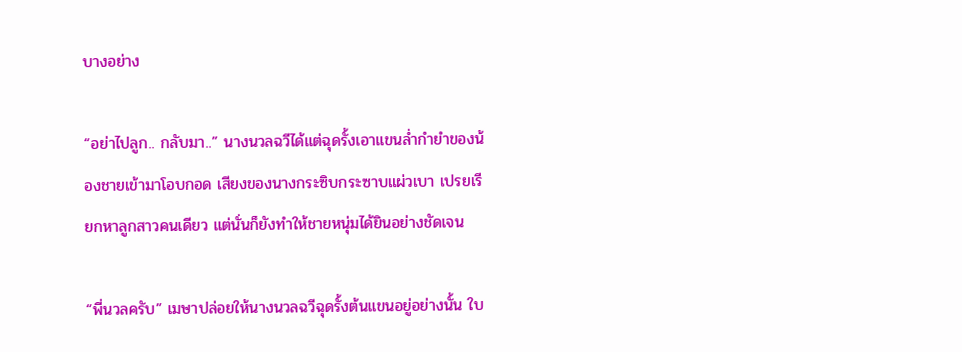บางอย่าง

“อย่าไปลูก.. กลับมา..” นางนวลฉวีได้แต่ฉุดรั้งเอาแขนล่ำกำยำของน้องชายเข้ามาโอบกอด เสียงของนางกระซิบกระซาบแผ่วเบา เปรยเรียกหาลูกสาวคนเดียว แต่นั่นก็ยังทำให้ชายหนุ่มได้ยินอย่างชัดเจน

“พี่นวลครับ” เมษาปล่อยให้นางนวลฉวีฉุดรั้งต้นแขนอยู่อย่างนั้น ใบ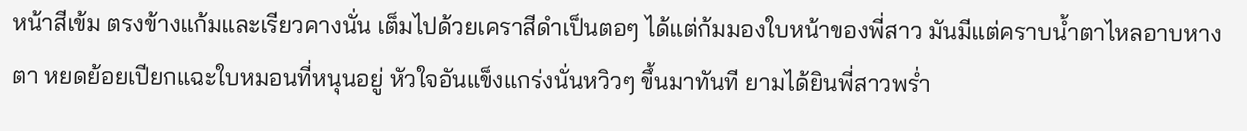หน้าสีเข้ม ตรงข้างแก้มและเรียวคางนั่น เต็มไปด้วยเคราสีดำเป็นตอๆ ได้แต่ก้มมองใบหน้าของพี่สาว มันมีแต่คราบน้ำตาไหลอาบหางตา หยดย้อยเปียกแฉะใบหมอนที่หนุนอยู่ หัวใจอันแข็งแกร่งนั่นหวิวๆ ขึ้นมาทันที ยามได้ยินพี่สาวพร่ำ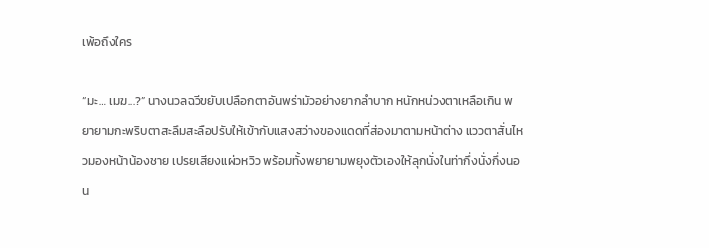เพ้อถึงใคร

“มะ… เมฆ...?” นางนวลฉวีขยับเปลือกตาอันพร่ามัวอย่างยากลำบาก หนักหน่วงตาเหลือเกิน พยายามกะพริบตาสะลึมสะลือปรับให้เข้ากับแสงสว่างของแดดที่ส่องมาตามหน้าต่าง แววตาสั่นไหวมองหน้าน้องชาย เปรยเสียงแผ่วหวิว พร้อมทั้งพยายามพยุงตัวเองให้ลุกนั่งในท่ากึ่งนั่งกึ่งนอน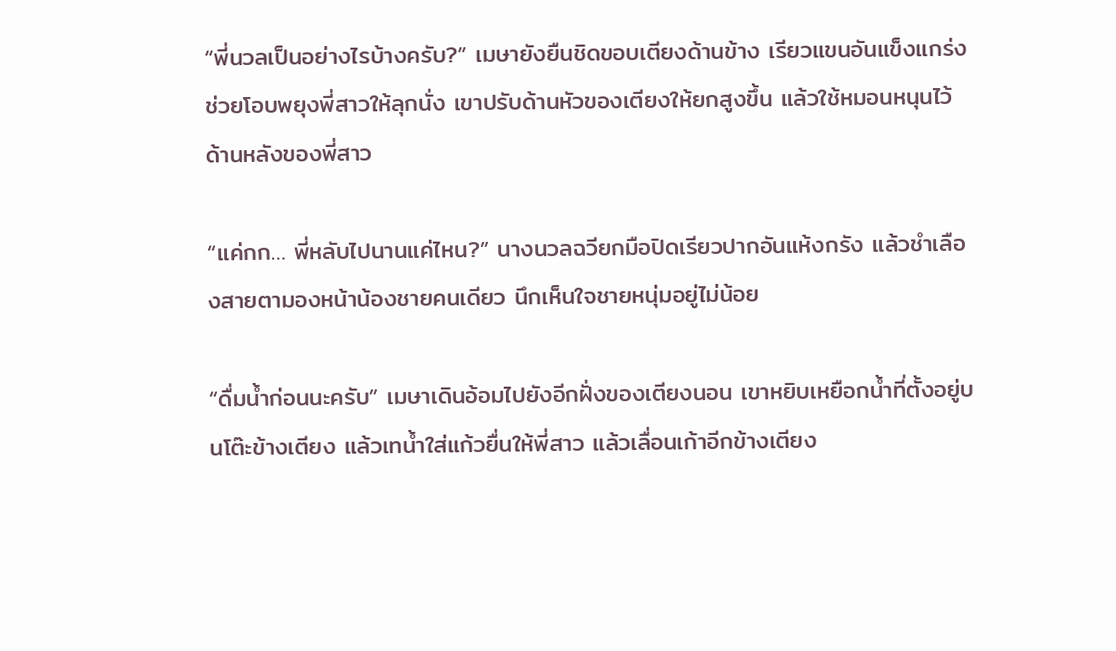“พี่นวลเป็นอย่างไรบ้างครับ?” เมษายังยืนชิดขอบเตียงด้านข้าง เรียวแขนอันแข็งแกร่งช่วยโอบพยุงพี่สาวให้ลุกนั่ง เขาปรับด้านหัวของเตียงให้ยกสูงขึ้น แล้วใช้หมอนหนุนไว้ด้านหลังของพี่สาว

“แค่กก… พี่หลับไปนานแค่ไหน?” นางนวลฉวียกมือปิดเรียวปากอันแห้งกรัง แล้วชำเลืองสายตามองหน้าน้องชายคนเดียว นึกเห็นใจชายหนุ่มอยู่ไม่น้อย

“ดื่มน้ำก่อนนะครับ” เมษาเดินอ้อมไปยังอีกฝั่งของเตียงนอน เขาหยิบเหยือกน้ำที่ตั้งอยู่บนโต๊ะข้างเตียง แล้วเทน้ำใส่แก้วยื่นให้พี่สาว แล้วเลื่อนเก้าอีกข้างเตียง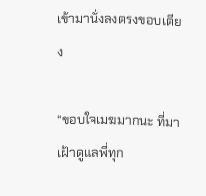เข้ามานั่งลงตรงขอบเตียง

“ขอบใจเมฆมากนะ ที่มาเฝ้าดูแลพี่ทุก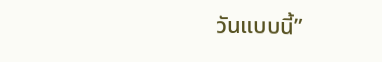วันแบบนี้”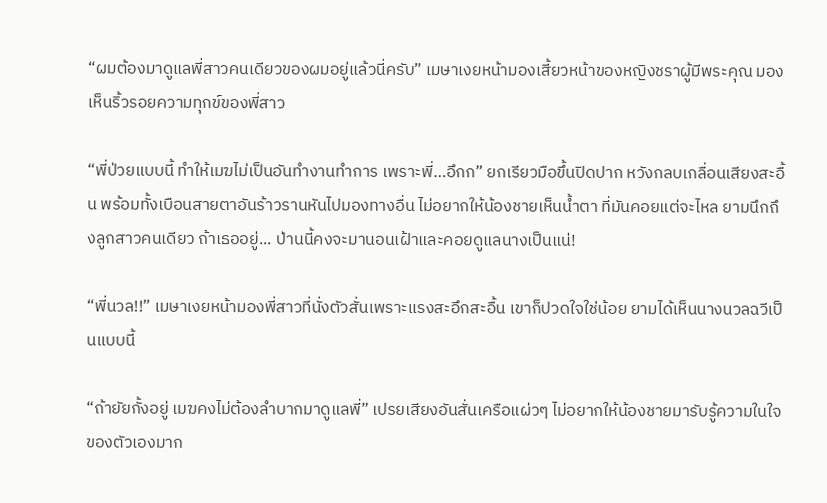“ผมต้องมาดูแลพี่สาวคนเดียวของผมอยู่แล้วนี่ครับ” เมษาเงยหน้ามองเสี้ยวหน้าของหญิงชราผู้มีพระคุณ มองเห็นริ้วรอยความทุกข์ของพี่สาว

“พี่ป่วยแบบนี้ ทำให้เมฆไม่เป็นอันทำงานทำการ เพราะพี่…อึกก” ยกเรียวมือขึ้นปิดปาก หวังกลบเกลื่อนเสียงสะอื้น พร้อมทั้งเบือนสายตาอันร้าวรานหันไปมองทางอื่น ไม่อยากให้น้องชายเห็นน้ำตา ที่มันคอยแต่จะไหล ยามนึกถึงลูกสาวคนเดียว ถ้าเธออยู่... ป่านนี้คงจะมานอนเฝ้าและคอยดูแลนางเป็นแน่!

“พี่นวล!!” เมษาเงยหน้ามองพี่สาวที่นั่งตัวสั่นเพราะแรงสะอึกสะอื้น เขาก็ปวดใจใช่น้อย ยามได้เห็นนางนวลฉวีเป็นแบบนี้

“ถ้ายัยกั้งอยู่ เมฆคงไม่ต้องลำบากมาดูแลพี่” เปรยเสียงอันสั่นเครือแผ่วๆ ไม่อยากให้น้องชายมารับรู้ความในใจของตัวเองมาก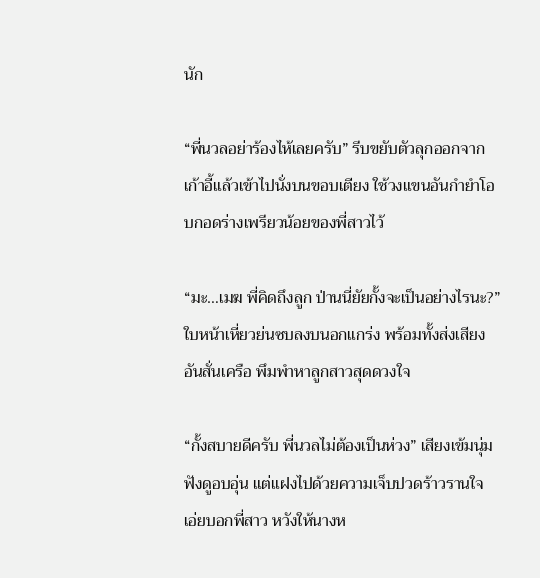นัก

“พี่นวลอย่าร้องไห้เลยครับ” รีบขยับตัวลุกออกจากเก้าอี้แล้วเข้าไปนั่งบนขอบเตียง ใช้วงแขนอันกำยำโอบกอดร่างเพรียวน้อยของพี่สาวไว้

“มะ…เมฆ พี่คิดถึงลูก ป่านนี่ยัยกั้งจะเป็นอย่างไรนะ?” ใบหน้าเหี่ยวย่นซบลงบนอกแกร่ง พร้อมทั้งส่งเสียงอันสั่นเครือ พึมพำหาลูกสาวสุดดวงใจ

“กั้งสบายดีครับ พี่นวลไม่ต้องเป็นห่วง” เสียงเข้มนุ่มฟังดูอบอุ่น แต่แฝงไปด้วยความเจ็บปวดร้าวรานใจ เอ่ยบอกพี่สาว หวังให้นางห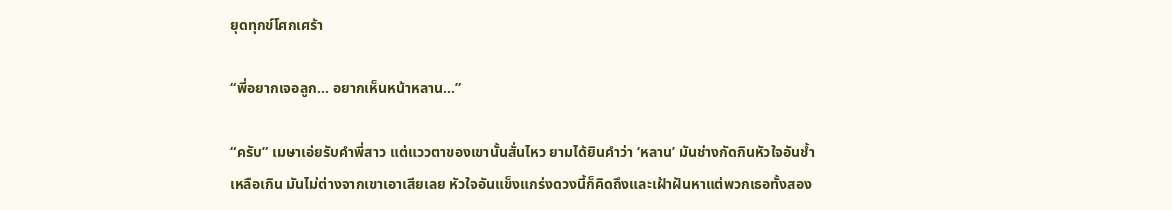ยุดทุกข์โศกเศร้า

“พี่อยากเจอลูก… อยากเห็นหน้าหลาน…”

“ครับ” เมษาเอ่ยรับคำพี่สาว แต่แววตาของเขานั้นสั่นไหว ยามได้ยินคำว่า ‘หลาน’ มันช่างกัดกินหัวใจอันช้ำเหลือเกิน มันไม่ต่างจากเขาเอาเสียเลย หัวใจอันแข็งแกร่งดวงนี้ก็คิดถึงและเฝ้าฝันหาแต่พวกเธอทั้งสอง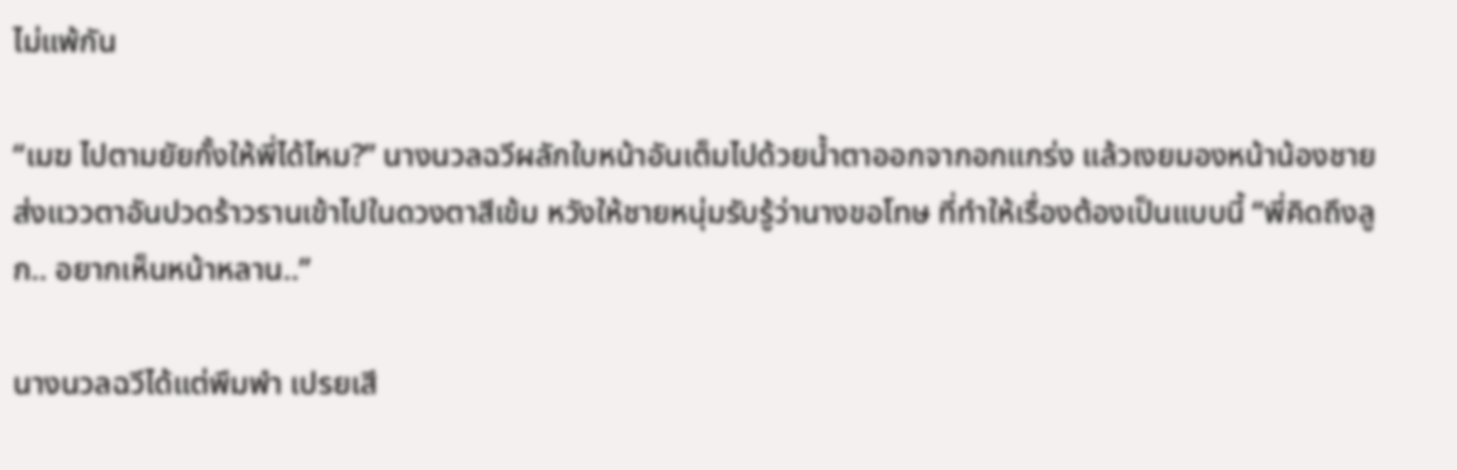ไม่แพ้กัน

“เมฆ ไปตามยัยกั้งให้พี่ได้ไหม?” นางนวลฉวีผลักใบหน้าอันเต็มไปด้วยน้ำตาออกจากอกแกร่ง แล้วเงยมองหน้าน้องชาย ส่งแววตาอันปวดร้าวรานเข้าไปในดวงตาสีเข้ม หวังให้ชายหนุ่มรับรู้ว่านางขอโทษ ที่ทำให้เรื่องต้องเป็นแบบนี้ “พี่คิดถึงลูก.. อยากเห็นหน้าหลาน..”

นางนวลฉวีได้แต่พึมพำ เปรยเสี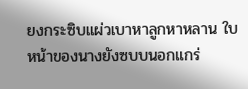ยงกระซิบแผ่วเบาหาลูกหาหลาน ใบหน้าของนางยังซบบนอกแกร่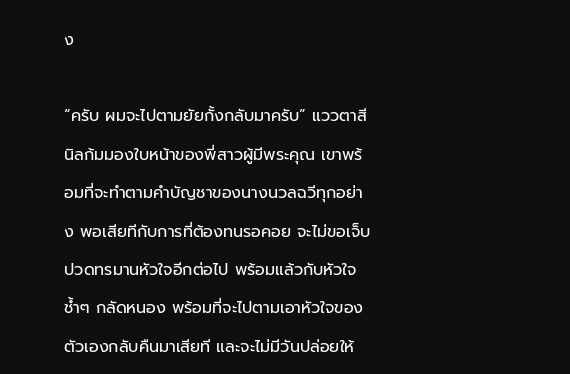ง

“ครับ ผมจะไปตามยัยกั้งกลับมาครับ” แววตาสีนิลก้มมองใบหน้าของพี่สาวผู้มีพระคุณ เขาพร้อมที่จะทำตามคำบัญชาของนางนวลฉวีทุกอย่าง พอเสียทีกับการที่ต้องทนรอคอย จะไม่ขอเจ็บปวดทรมานหัวใจอีกต่อไป พร้อมแล้วกับหัวใจช้ำๆ กลัดหนอง พร้อมที่จะไปตามเอาหัวใจของตัวเองกลับคืนมาเสียที และจะไม่มีวันปล่อยให้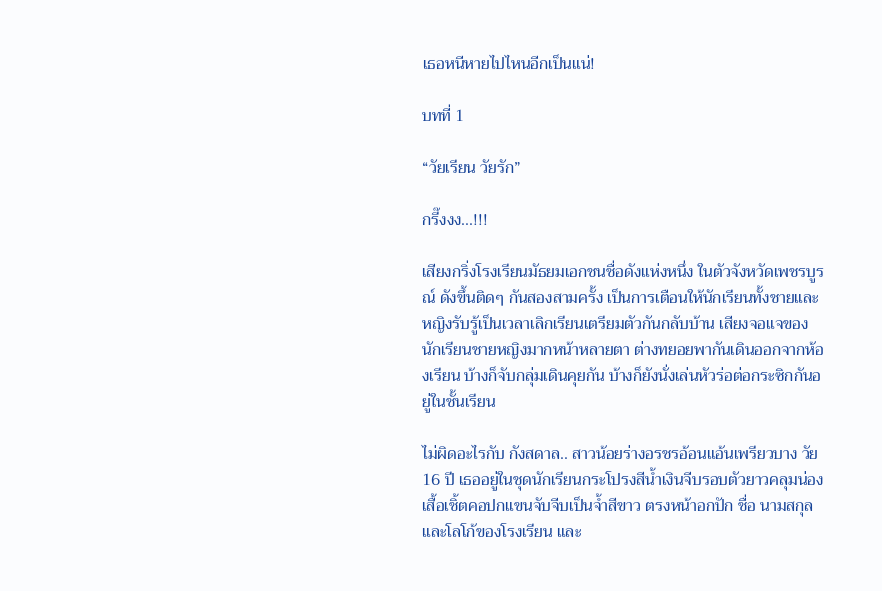เธอหนีหายไปไหนอีกเป็นแน่!

บทที่ 1

“วัยเรียน วัยรัก”

กรี๊งงง...!!!

เสียงกริ่งโรงเรียนมัธยมเอกชนชื่อดังแห่งหนึ่ง ในตัวจังหวัดเพชรบูรณ์ ดังขึ้นติดๆ กันสองสามครั้ง เป็นการเตือนให้นักเรียนทั้งชายและหญิงรับรู้เป็นเวลาเลิกเรียนเตรียมตัวกันกลับบ้าน เสียงจอแจของนักเรียนชายหญิงมากหน้าหลายตา ต่างทยอยพากันเดินออกจากห้องเรียน บ้างก็จับกลุ่มเดินคุยกัน บ้างก็ยังนั่งเล่นหัวร่อต่อกระซิกกันอยู่ในชั้นเรียน

ไม่ผิดอะไรกับ กังสดาล.. สาวน้อยร่างอรชรอ้อนแอ้นเพรียวบาง วัย 16 ปี เธออยู่ในชุดนักเรียนกระโปรงสีน้ำเงินจีบรอบตัวยาวคลุมน่อง เสื้อเชิ้ตคอปกแขนจับจีบเป็นจ้ำสีขาว ตรงหน้าอกปัก ชื่อ นามสกุล และโลโก้ของโรงเรียน และ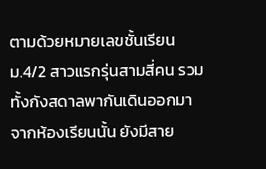ตามด้วยหมายเลขชั้นเรียน ม.4/2 สาวแรกรุ่นสามสี่คน รวมทั้งกังสดาลพากันเดินออกมาจากห้องเรียนนั้น ยังมีสาย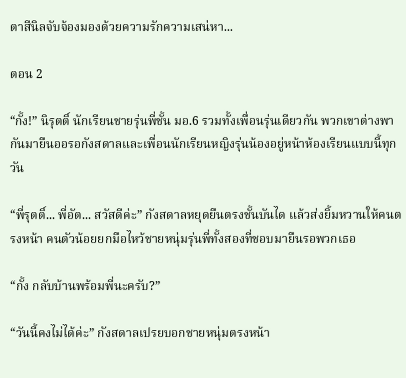ตาสีนิลจับจ้องมองด้วยความรักความเสน่หา...

ตอน 2

“กั้ง!” นิรุตติ์ นักเรียนชายรุ่นพี่ชั้น มอ.6 รวมทั้งเพื่อนรุ่นเดียวกัน พวกเขาต่างพากันมายืนออรอกังสดาลและเพื่อนนักเรียนหญิงรุ่นน้องอยู่หน้าห้องเรียนแบบนี้ทุกวัน

“พี่รุตติ์... พี่อัต... สวัสดีค่ะ” กังสดาลหยุดยืนตรงชั้นบันได แล้วส่งยิ้มหวานให้คนตรงหน้า คนตัวน้อยยกมือไหว้ชายหนุ่มรุ่นพี่ทั้งสองที่ชอบมายืนรอพวกเธอ

“กั้ง กลับบ้านพร้อมพี่นะครับ?”

“วันนี้คงไม่ได้ค่ะ” กังสดาลเปรยบอกชายหนุ่มตรงหน้า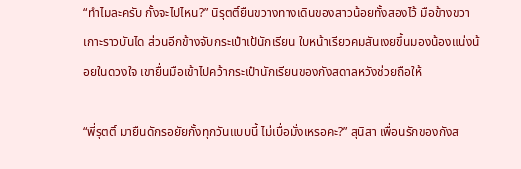“ทำไมละครับ กั้งจะไปไหน?” นิรุตติ์ยืนขวางทางเดินของสาวน้อยทั้งสองไว้ มือข้างขวาเกาะราวบันได ส่วนอีกข้างจับกระเป๋าเป้นักเรียน ใบหน้าเรียวคมสันเงยขึ้นมองน้องแน่งน้อยในดวงใจ เขายื่นมือเข้าไปคว้ากระเป๋านักเรียนของกังสดาลหวังช่วยถือให้

“พี่รุตติ์ มายืนดักรอยัยกั้งทุกวันแบบนี้ ไม่เบื่อมั่งเหรอคะ?” สุนิสา เพื่อนรักของกังส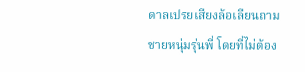ดาลเปรยเสียงล้อเลียนถามชายหนุ่มรุ่นพี่ โดยที่ไม่ต้อง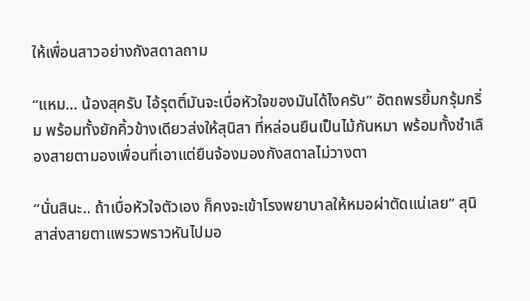ให้เพื่อนสาวอย่างกังสดาลถาม

“แหม... น้องสุครับ ไอ้รุตติ์มันจะเบื่อหัวใจของมันได้ไงครับ” อัตถพรยิ้มกรุ้มกริ่ม พร้อมทั้งยักคิ้วข้างเดียวส่งให้สุนิสา ที่หล่อนยืนเป็นไม้กันหมา พร้อมทั้งชำเลืองสายตามองเพื่อนที่เอาแต่ยืนจ้องมองกังสดาลไม่วางตา

“นั่นสินะ.. ถ้าเบื่อหัวใจตัวเอง ก็คงจะเข้าโรงพยาบาลให้หมอผ่าตัดแน่เลย” สุนิสาส่งสายตาแพรวพราวหันไปมอ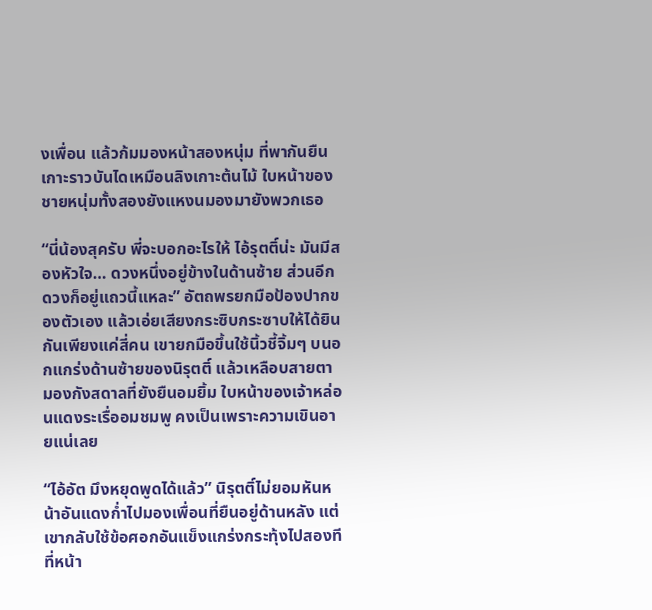งเพื่อน แล้วก้มมองหน้าสองหนุ่ม ที่พากันยืนเกาะราวบันไดเหมือนลิงเกาะต้นไม้ ใบหน้าของชายหนุ่มทั้งสองยังแหงนมองมายังพวกเธอ

“นี่น้องสุครับ พี่จะบอกอะไรให้ ไอ้รุตติ์น่ะ มันมีสองหัวใจ… ดวงหนึ่งอยู่ข้างในด้านซ้าย ส่วนอีกดวงก็อยู่แถวนี้แหละ” อัตถพรยกมือป้องปากของตัวเอง แล้วเอ่ยเสียงกระซิบกระซาบให้ได้ยินกันเพียงแค่สี่คน เขายกมือขึ้นใช้นิ้วชี้จิ้มๆ บนอกแกร่งด้านซ้ายของนิรุตติ์ แล้วเหลือบสายตามองกังสดาลที่ยังยืนอมยิ้ม ใบหน้าของเจ้าหล่อนแดงระเรื่ออมชมพู คงเป็นเพราะความเขินอายแน่เลย

“ไอ้อัต มึงหยุดพูดได้แล้ว” นิรุตติ์ไม่ยอมหันหน้าอันแดงก่ำไปมองเพื่อนที่ยืนอยู่ด้านหลัง แต่เขากลับใช้ข้อศอกอันแข็งแกร่งกระทุ้งไปสองทีที่หน้า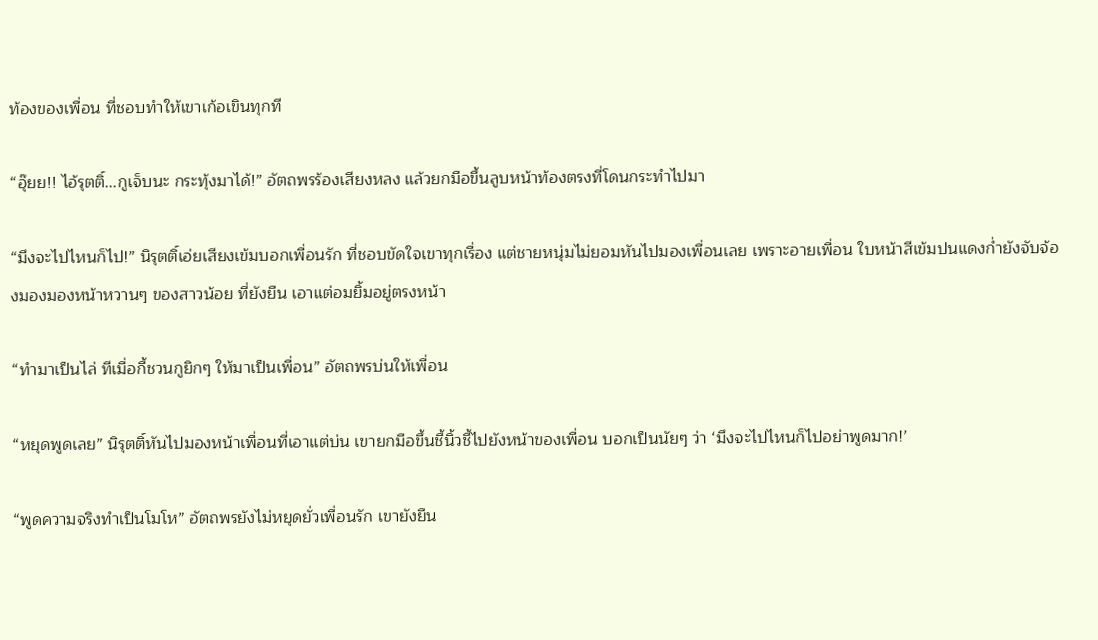ท้องของเพื่อน ที่ชอบทำให้เขาเก้อเขินทุกที

“อุ๊ยย!! ไอ้รุตติ์...กูเจ็บนะ กระทุ้งมาได้!” อัตถพรร้องเสียงหลง แล้วยกมือขึ้นลูบหน้าท้องตรงที่โดนกระทำไปมา

“มึงจะไปไหนก็ไป!” นิรุตติ์เอ่ยเสียงเข้มบอกเพื่อนรัก ที่ชอบขัดใจเขาทุกเรื่อง แต่ชายหนุ่มไม่ยอมหันไปมองเพื่อนเลย เพราะอายเพื่อน ใบหน้าสีเข้มปนแดงก่ำยังจับจ้องมองมองหน้าหวานๆ ของสาวน้อย ที่ยังยืน เอาแต่อมยิ้มอยู่ตรงหน้า

“ทำมาเป็นไล่ ทีเมื่อกี้ชวนกูยิกๆ ให้มาเป็นเพื่อน” อัตถพรบ่นให้เพื่อน

“หยุดพูดเลย” นิรุตติ์หันไปมองหน้าเพื่อนที่เอาแต่บ่น เขายกมือขึ้นชี้นิ้วชี้ไปยังหน้าของเพื่อน บอกเป็นนัยๆ ว่า ‘มึงจะไปไหนก็ไปอย่าพูดมาก!’

“พูดความจริงทำเป็นโมโห” อัตถพรยังไม่หยุดยั่วเพื่อนรัก เขายังยืน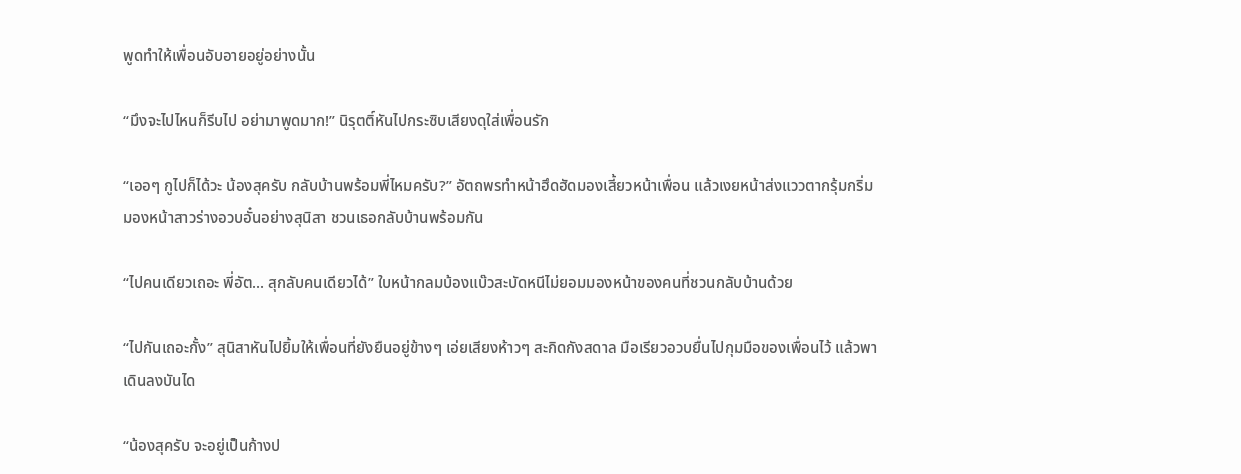พูดทำให้เพื่อนอับอายอยู่อย่างนั้น

“มึงจะไปไหนก็รีบไป อย่ามาพูดมาก!” นิรุตติ์หันไปกระซิบเสียงดุใส่เพื่อนรัก

“เออๆ กูไปก็ได้วะ น้องสุครับ กลับบ้านพร้อมพี่ไหมครับ?” อัตถพรทำหน้าฮึดฮัดมองเสี้ยวหน้าเพื่อน แล้วเงยหน้าส่งแววตากรุ้มกริ่มมองหน้าสาวร่างอวบอั๋นอย่างสุนิสา ชวนเธอกลับบ้านพร้อมกัน

“ไปคนเดียวเถอะ พี่อัต... สุกลับคนเดียวได้” ใบหน้ากลมบ้องแบ๊วสะบัดหนีไม่ยอมมองหน้าของคนที่ชวนกลับบ้านด้วย

“ไปกันเถอะกั้ง” สุนิสาหันไปยิ้มให้เพื่อนที่ยังยืนอยู่ข้างๆ เอ่ยเสียงห้าวๆ สะกิดกังสดาล มือเรียวอวบยื่นไปกุมมือของเพื่อนไว้ แล้วพาเดินลงบันได

“น้องสุครับ จะอยู่เป็นก้างป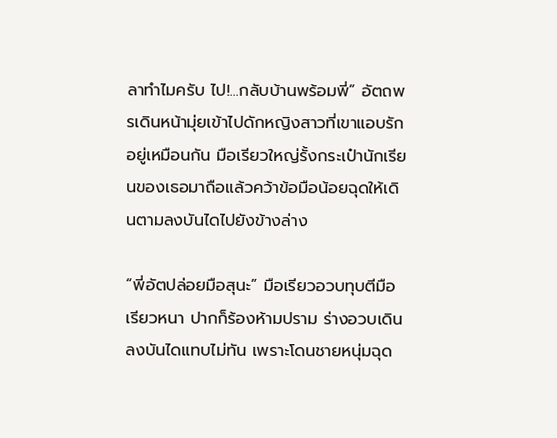ลาทำไมครับ ไป!...กลับบ้านพร้อมพี่” อัตถพรเดินหน้ามุ่ยเข้าไปดักหญิงสาวที่เขาแอบรักอยู่เหมือนกัน มือเรียวใหญ่รั้งกระเป๋านักเรียนของเธอมาถือแล้วคว้าข้อมือน้อยฉุดให้เดินตามลงบันไดไปยังข้างล่าง

“พี่อัตปล่อยมือสุนะ” มือเรียวอวบทุบตีมือเรียวหนา ปากก็ร้องห้ามปราม ร่างอวบเดินลงบันไดแทบไม่ทัน เพราะโดนชายหนุ่มฉุด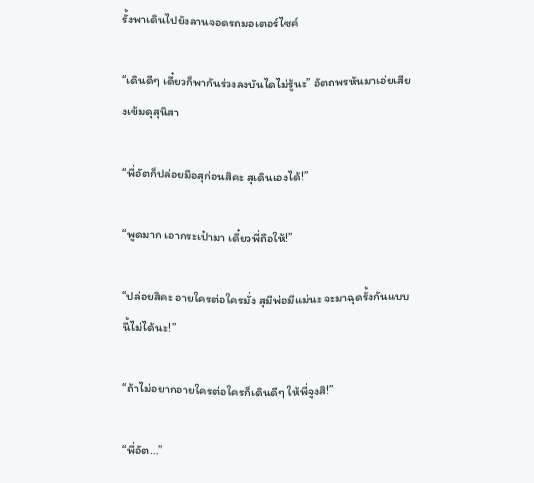รั้งพาเดินไปยังลานจอดรถมอเตอร์ไซค์

“เดินดีๆ เดี๋ยวก็พากันร่วงลงบันไดไม่รู้นะ” อัตถพรหันมาเอ่ยเสียงเข้มดุสุนิสา

“พี่อัตก็ปล่อยมือสุก่อนสิคะ สุเดินเองได้!”

“พูดมาก เอากระเป๋ามา เดี๋ยวพี่ถือให้!”

“ปล่อยสิคะ อายใครต่อใครมั่ง สุมีพ่อมีแม่นะ จะมาฉุดรั้งกันแบบนี้ไม่ได้นะ!”

“ถ้าไม่อยากอายใครต่อใครก็เดินดีๆ ให้พี่จูงสิ!”

“พี่อัต…”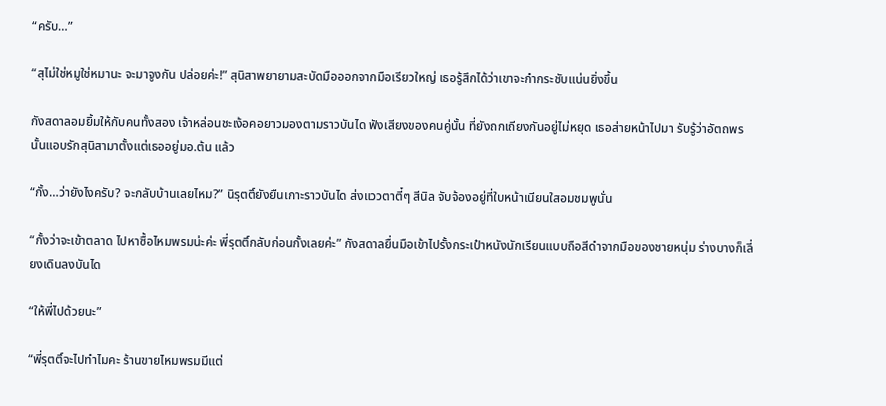“ครับ…”

“สุไม่ใช่หมูใช่หมานะ จะมาจูงกัน ปล่อยค่ะ!” สุนิสาพยายามสะบัดมือออกจากมือเรียวใหญ่ เธอรู้สึกได้ว่าเขาจะกำกระชับแน่นยิ่งขึ้น

กังสดาลอมยิ้มให้กับคนทั้งสอง เจ้าหล่อนชะเง้อคอยาวมองตามราวบันได ฟังเสียงของคนคู่นั้น ที่ยังถกเถียงกันอยู่ไม่หยุด เธอส่ายหน้าไปมา รับรู้ว่าอัตถพรนั้นแอบรักสุนิสามาตั้งแต่เธออยู่มอ.ต้น แล้ว

“กั้ง…ว่ายังไงครับ? จะกลับบ้านเลยไหม?” นิรุตติ์ยังยืนเกาะราวบันได ส่งแววตาตี๋ๆ สีนิล จับจ้องอยู่ที่ใบหน้าเนียนใสอมชมพูนั่น

“กั้งว่าจะเข้าตลาด ไปหาซื้อไหมพรมน่ะค่ะ พี่รุตติ์กลับก่อนกั้งเลยค่ะ” กังสดาลยื่นมือเข้าไปรั้งกระเป๋าหนังนักเรียนแบบถือสีดำจากมือของชายหนุ่ม ร่างบางก็เลี่ยงเดินลงบันได

“ให้พี่ไปด้วยนะ”

“พี่รุตติ์จะไปทำไมคะ ร้านขายไหมพรมมีแต่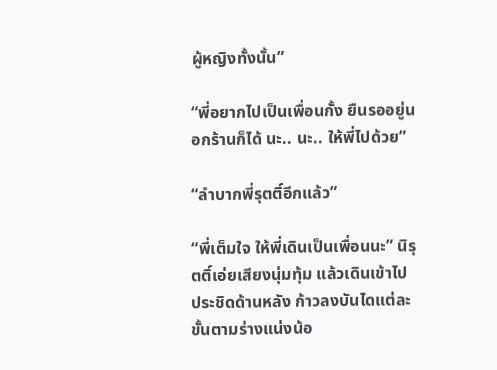ผู้หญิงทั้งนั้น”

“พี่อยากไปเป็นเพื่อนกั้ง ยืนรออยู่นอกร้านก็ได้ นะ.. นะ.. ให้พี่ไปด้วย”

“ลำบากพี่รุตติ์อีกแล้ว”

“พี่เต็มใจ ให้พี่เดินเป็นเพื่อนนะ” นิรุตติ์เอ่ยเสียงนุ่มทุ้ม แล้วเดินเข้าไปประชิดด้านหลัง ก้าวลงบันไดแต่ละขั้นตามร่างแน่งน้อ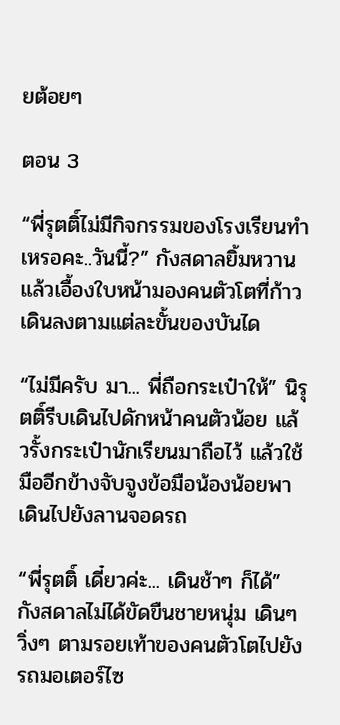ยต้อยๆ

ตอน 3

“พี่รุตติ์ไม่มีกิจกรรมของโรงเรียนทำเหรอคะ..วันนี้?” กังสดาลยิ้มหวาน แล้วเอื้องใบหน้ามองคนตัวโตที่ก้าวเดินลงตามแต่ละขั้นของบันได

“ไม่มีครับ มา... พี่ถือกระเป๋าให้” นิรุตติ์รีบเดินไปดักหน้าคนตัวน้อย แล้วรั้งกระเป๋านักเรียนมาถือไว้ แล้วใช้มืออีกข้างจับจูงข้อมือน้องน้อยพาเดินไปยังลานจอดรถ

“พี่รุตติ์ เดี๋ยวค่ะ... เดินช้าๆ ก็ได้” กังสดาลไม่ได้ขัดขืนชายหนุ่ม เดินๆ วิ่งๆ ตามรอยเท้าของคนตัวโตไปยังรถมอเตอร์ไซ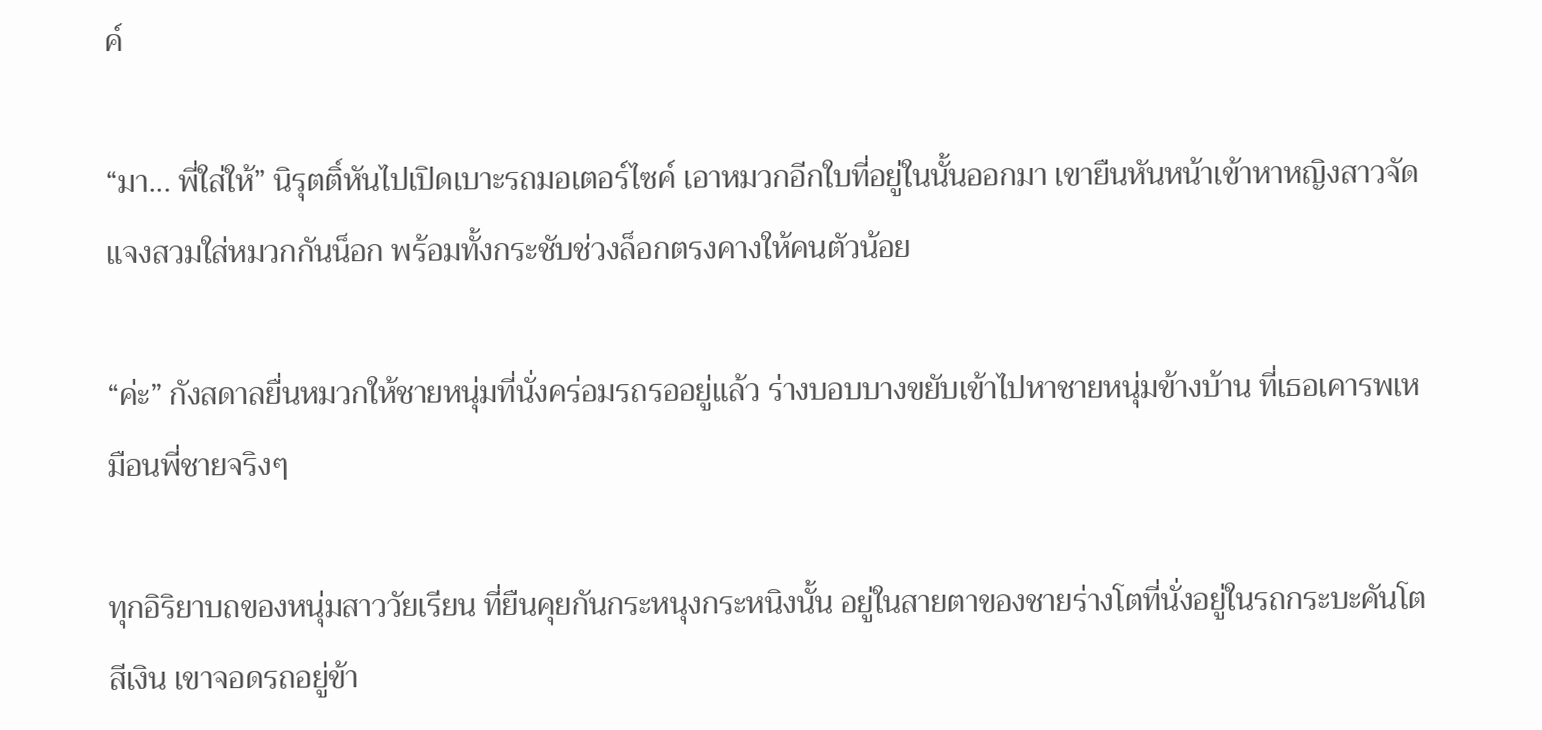ค์

“มา... พี่ใส่ให้” นิรุตติ์หันไปเปิดเบาะรถมอเตอร์ไซค์ เอาหมวกอีกใบที่อยู่ในนั้นออกมา เขายืนหันหน้าเข้าหาหญิงสาวจัดแจงสวมใส่หมวกกันน็อก พร้อมทั้งกระชับช่วงล็อกตรงคางให้คนตัวน้อย

“ค่ะ” กังสดาลยื่นหมวกให้ชายหนุ่มที่นั่งคร่อมรถรออยู่แล้ว ร่างบอบบางขยับเข้าไปหาชายหนุ่มข้างบ้าน ที่เธอเคารพเหมือนพี่ชายจริงๆ

ทุกอิริยาบถของหนุ่มสาววัยเรียน ที่ยืนคุยกันกระหนุงกระหนิงนั้น อยู่ในสายตาของชายร่างโตที่นั่งอยู่ในรถกระบะคันโตสีเงิน เขาจอดรถอยู่ข้า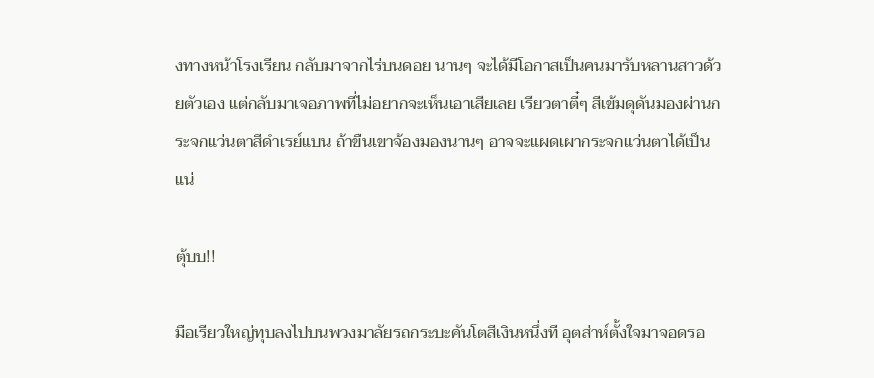งทางหน้าโรงเรียน กลับมาจากไร่บนดอย นานๆ จะได้มีโอกาสเป็นคนมารับหลานสาวด้วยตัวเอง แต่กลับมาเจอภาพที่ไม่อยากจะเห็นเอาเสียเลย เรียวตาตี๋ๆ สีเข้มดุดันมองผ่านกระจกแว่นตาสีดำเรย์แบน ถ้าขืนเขาจ้องมองนานๆ อาจจะแผดเผากระจกแว่นตาได้เป็นแน่

ตุ้บบ!!

มือเรียวใหญ่ทุบลงไปบนพวงมาลัยรถกระบะคันโตสีเงินหนึ่งที อุตส่าห์ตั้งใจมาจอดรอ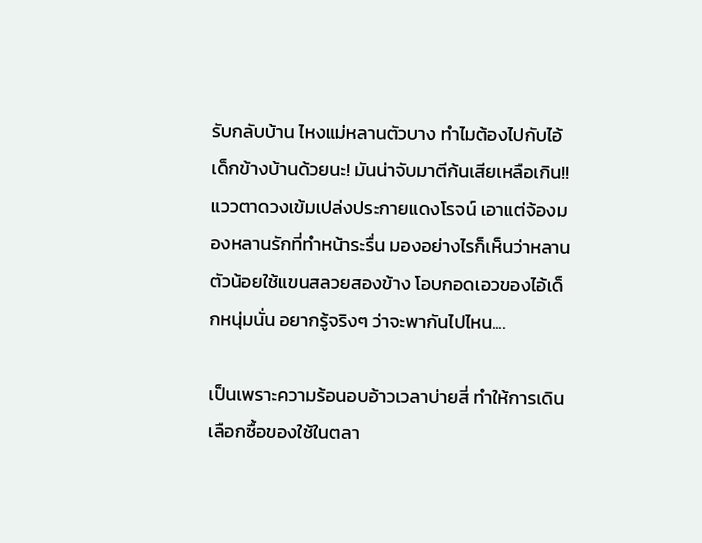รับกลับบ้าน ไหงแม่หลานตัวบาง ทำไมต้องไปกับไอ้เด็กข้างบ้านด้วยนะ! มันน่าจับมาตีก้นเสียเหลือเกิน!! แววตาดวงเข้มเปล่งประกายแดงโรจน์ เอาแต่จ้องมองหลานรักที่ทำหน้าระรื่น มองอย่างไรก็เห็นว่าหลานตัวน้อยใช้แขนสลวยสองข้าง โอบกอดเอวของไอ้เด็กหนุ่มนั่น อยากรู้จริงๆ ว่าจะพากันไปไหน....

เป็นเพราะความร้อนอบอ้าวเวลาบ่ายสี่ ทำให้การเดินเลือกซื้อของใช้ในตลา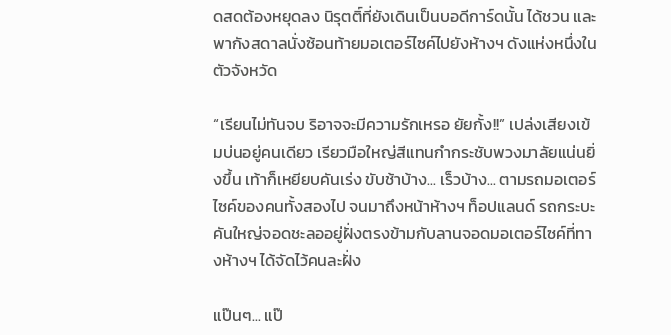ดสดต้องหยุดลง นิรุตติ์ที่ยังเดินเป็นบอดีการ์ดนั้น ได้ชวน และพากังสดาลนั่งซ้อนท้ายมอเตอร์ไซค์ไปยังห้างฯ ดังแห่งหนึ่งในตัวจังหวัด

“เรียนไม่ทันจบ ริอาจจะมีความรักเหรอ ยัยกั้ง!!” เปล่งเสียงเข้มบ่นอยู่คนเดียว เรียวมือใหญ่สีแทนกำกระชับพวงมาลัยแน่นยิ่งขึ้น เท้าก็เหยียบคันเร่ง ขับช้าบ้าง... เร็วบ้าง... ตามรถมอเตอร์ไซค์ของคนทั้งสองไป จนมาถึงหน้าห้างฯ ท็อปแลนด์ รถกระบะคันใหญ่จอดชะลออยู่ฝั่งตรงข้ามกับลานจอดมอเตอร์ไซค์ที่ทางห้างฯ ได้จัดไว้คนละฝั่ง

แป๊นๆ... แป๊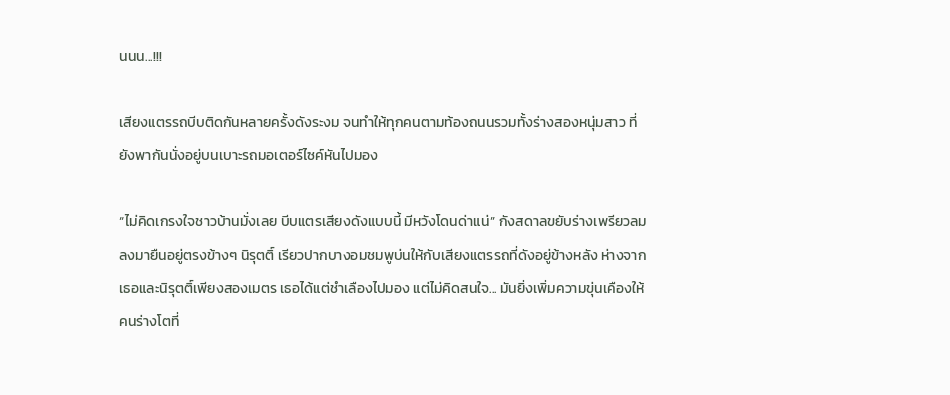นนน...!!!

เสียงแตรรถบีบติดกันหลายครั้งดังระงม จนทำให้ทุกคนตามท้องถนนรวมทั้งร่างสองหนุ่มสาว ที่ยังพากันนั่งอยู่บนเบาะรถมอเตอร์ไซค์หันไปมอง

“ไม่คิดเกรงใจชาวบ้านมั่งเลย บีบแตรเสียงดังแบบนี้ มีหวังโดนด่าแน่” กังสดาลขยับร่างเพรียวลมลงมายืนอยู่ตรงข้างๆ นิรุตติ์ เรียวปากบางอมชมพูบ่นให้กับเสียงแตรรถที่ดังอยู่ข้างหลัง ห่างจากเธอและนิรุตติ์เพียงสองเมตร เธอได้แต่ชำเลืองไปมอง แต่ไม่คิดสนใจ... มันยิ่งเพิ่มความขุ่นเคืองให้คนร่างโตที่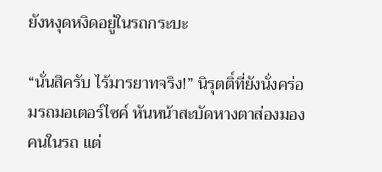ยังหงุดหงิดอยู่ในรถกระบะ

“นั่นสิครับ ไร้มารยาทจริง!” นิรุตติ์ที่ยังนั่งคร่อมรถมอเตอร์ไซค์ หันหน้าสะบัดหางตาส่องมองคนในรถ แต่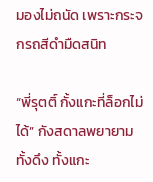มองไม่ถนัด เพราะกระจกรถสีดำมืดสนิท

“พี่รุตติ์ กั้งแกะที่ล็อกไม่ได้” กังสดาลพยายามทั้งดึง ทั้งแกะ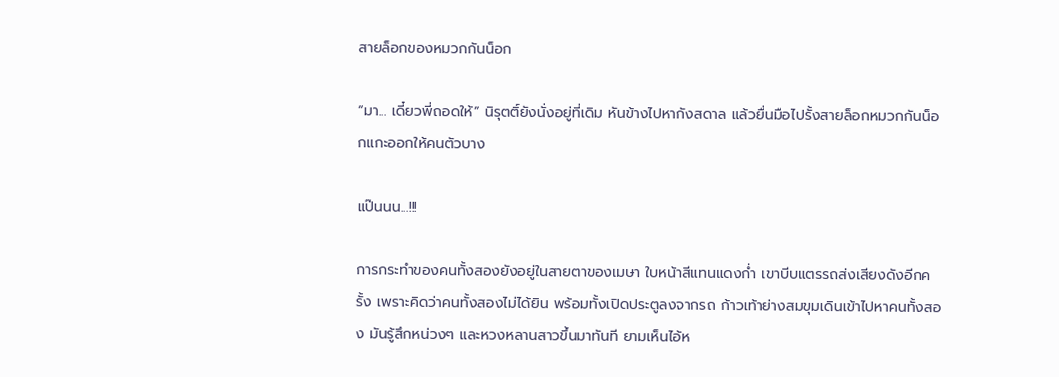สายล็อกของหมวกกันน็อก

“มา... เดี๋ยวพี่ถอดให้” นิรุตติ์ยังนั่งอยู่ที่เดิม หันข้างไปหากังสดาล แล้วยื่นมือไปรั้งสายล็อกหมวกกันน็อกแกะออกให้คนตัวบาง

แป๊นนน...!!!

การกระทำของคนทั้งสองยังอยู่ในสายตาของเมษา ใบหน้าสีแทนแดงก่ำ เขาบีบแตรรถส่งเสียงดังอีกครั้ง เพราะคิดว่าคนทั้งสองไม่ได้ยิน พร้อมทั้งเปิดประตูลงจากรถ ก้าวเท้าย่างสมขุมเดินเข้าไปหาคนทั้งสอง มันรู้สึกหน่วงๆ และหวงหลานสาวขึ้นมาทันที ยามเห็นไอ้ห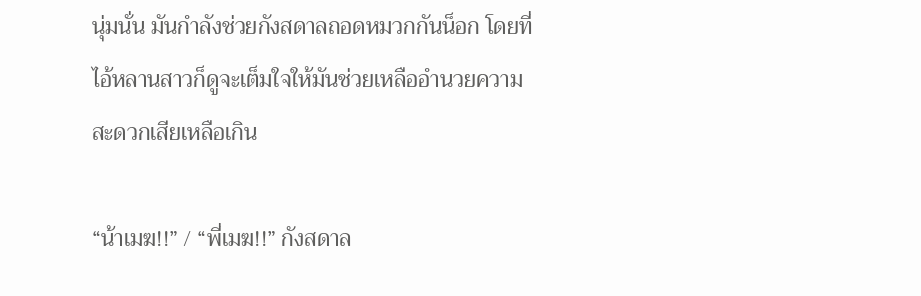นุ่มนั่น มันกำลังช่วยกังสดาลถอดหมวกกันน็อก โดยที่ไอ้หลานสาวก็ดูจะเต็มใจให้มันช่วยเหลืออำนวยความสะดวกเสียเหลือเกิน

“น้าเมฆ!!” / “พี่เมฆ!!” กังสดาล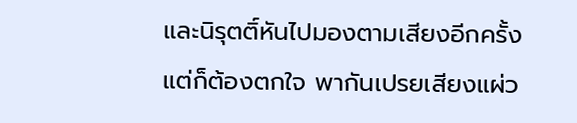และนิรุตติ์หันไปมองตามเสียงอีกครั้ง แต่ก็ต้องตกใจ พากันเปรยเสียงแผ่ว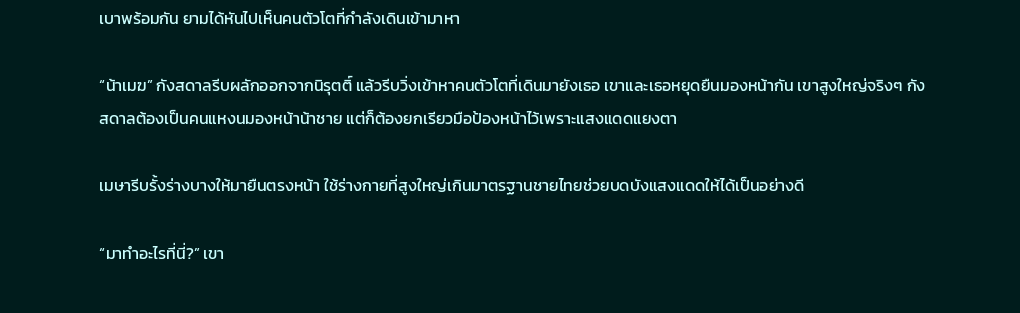เบาพร้อมกัน ยามได้หันไปเห็นคนตัวโตที่กำลังเดินเข้ามาหา

“น้าเมฆ” กังสดาลรีบผลักออกจากนิรุตติ์ แล้วรีบวิ่งเข้าหาคนตัวโตที่เดินมายังเธอ เขาและเธอหยุดยืนมองหน้ากัน เขาสูงใหญ่จริงๆ กังสดาลต้องเป็นคนแหงนมองหน้าน้าชาย แต่ก็ต้องยกเรียวมือป้องหน้าไว้เพราะแสงแดดแยงตา

เมษารีบรั้งร่างบางให้มายืนตรงหน้า ใช้ร่างกายที่สูงใหญ่เกินมาตรฐานชายไทยช่วยบดบังแสงแดดให้ได้เป็นอย่างดี

“มาทำอะไรที่นี่?” เขา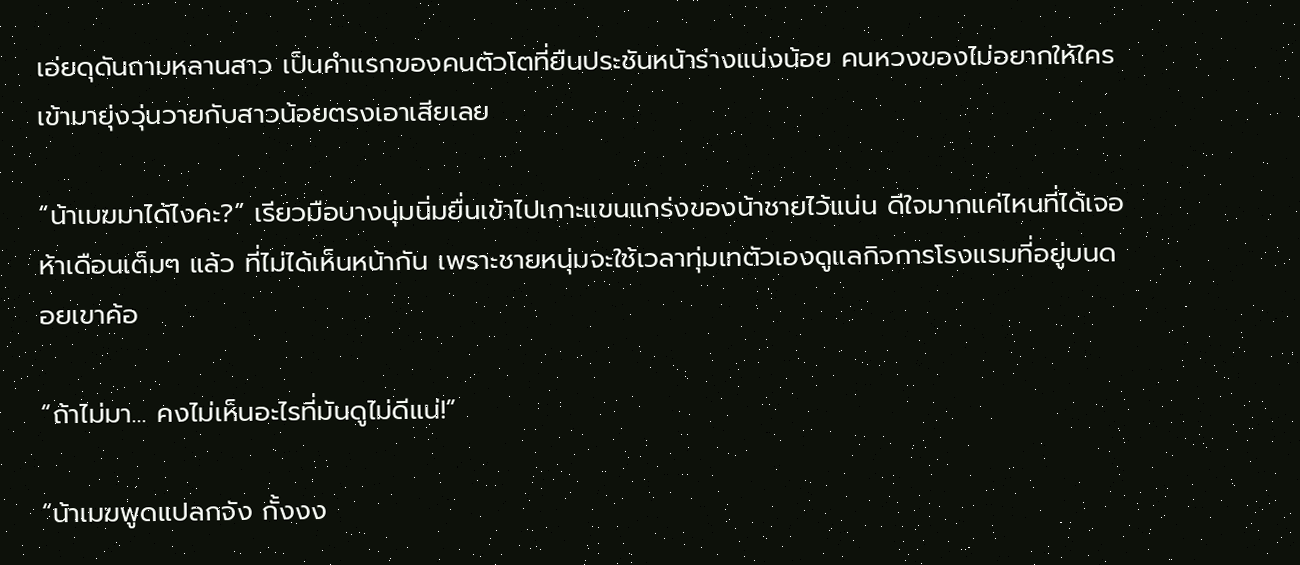เอ่ยดุดันถามหลานสาว เป็นคำแรกของคนตัวโตที่ยืนประชันหน้าร่างแน่งน้อย คนหวงของไม่อยากให้ใครเข้ามายุ่งวุ่นวายกับสาวน้อยตรงเอาเสียเลย

“น้าเมฆมาได้ไงคะ?” เรียวมือบางนุ่มนิ่มยื่นเข้าไปเกาะแขนแกร่งของน้าชายไว้แน่น ดีใจมากแค่ไหนที่ได้เจอ ห้าเดือนเต็มๆ แล้ว ที่ไม่ได้เห็นหน้ากัน เพราะชายหนุ่มจะใช้เวลาทุ่มเทตัวเองดูแลกิจการโรงแรมที่อยู่บนดอยเขาค้อ

“ถ้าไม่มา... คงไม่เห็นอะไรที่มันดูไม่ดีแน่!”

“น้าเมฆพูดแปลกจัง กั้งงง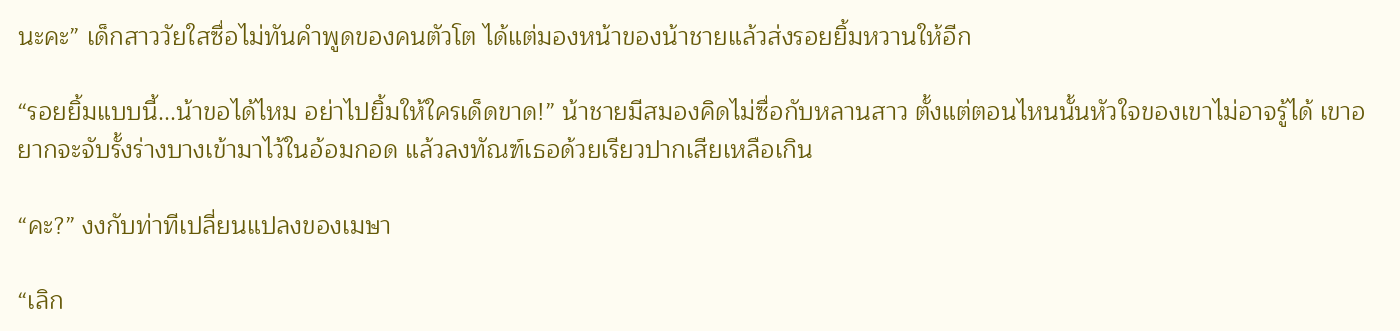นะคะ” เด็กสาววัยใสซื่อไม่ทันคำพูดของคนตัวโต ได้แต่มองหน้าของน้าชายแล้วส่งรอยยิ้มหวานให้อีก

“รอยยิ้มแบบนี้...น้าขอได้ไหม อย่าไปยิ้มให้ใครเด็ดขาด!” น้าชายมีสมองคิดไม่ซื่อกับหลานสาว ตั้งแต่ตอนไหนนั้นหัวใจของเขาไม่อาจรู้ได้ เขาอยากจะจับรั้งร่างบางเข้ามาไว้ในอ้อมกอด แล้วลงทัณฑ์เธอด้วยเรียวปากเสียเหลือเกิน

“คะ?” งงกับท่าทีเปลี่ยนแปลงของเมษา

“เลิก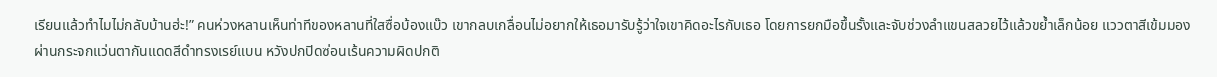เรียนแล้วทำไมไม่กลับบ้านฮ่ะ!” คนห่วงหลานเห็นท่าทีของหลานที่ใสซื่อบ้องแบ๊ว เขากลบเกลื่อนไม่อยากให้เธอมารับรู้ว่าใจเขาคิดอะไรกับเธอ โดยการยกมือขึ้นรั้งและจับช่วงลำแขนสลวยไว้แล้วขย้ำเล็กน้อย แววตาสีเข้มมองผ่านกระจกแว่นตากันแดดสีดำทรงเรย์แบน หวังปกปิดซ่อนเร้นความผิดปกติ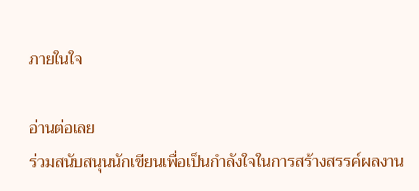ภายในใจ

อ่านต่อเลย
ร่วมสนับสนุนนักเขียนเพื่อเป็นกำลังใจในการสร้างสรรค์ผลงาน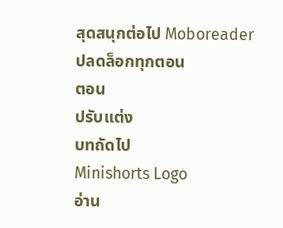สุดสนุกต่อไป Moboreader
ปลดล็อกทุกตอน
ตอน
ปรับแต่ง
บทถัดไป
Minishorts Logo
อ่าน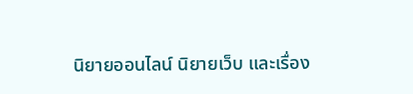นิยายออนไลน์ นิยายเว็บ และเรื่อง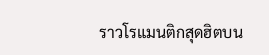ราวโรแมนติกสุดฮิตบน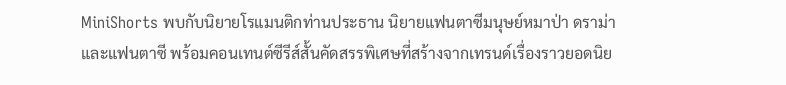MiniShorts พบกับนิยายโรแมนติกท่านประธาน นิยายแฟนตาซีมนุษย์หมาป่า ดราม่า และแฟนตาซี พร้อมคอนเทนต์ซีรีส์สั้นคัดสรรพิเศษที่สร้างจากเทรนด์เรื่องราวยอดนิย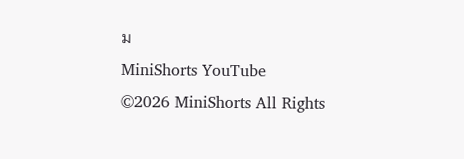ม
MiniShorts YouTube
©2026 MiniShorts All Rights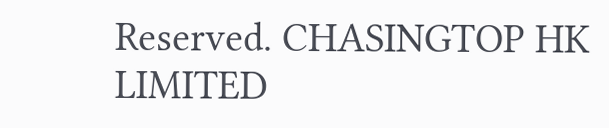Reserved. CHASINGTOP HK LIMITED